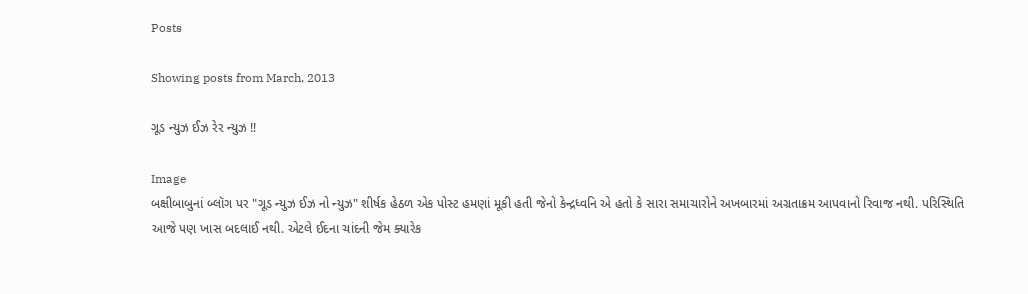Posts

Showing posts from March, 2013

ગૂડ ન્યુઝ ઈઝ રેર ન્યુઝ !!

Image
બક્ષીબાબુનાં બ્લૉગ પર "ગૂડ ન્યુઝ ઈઝ નો ન્યુઝ" શીર્ષક હેઠળ એક પોસ્ટ હમણાં મૂકી હતી જેનો કેન્દ્રધ્વનિ એ હતો કે સારા સમાચારોને અખબારમાં અગ્રતાક્રમ આપવાનો રિવાજ નથી. પરિસ્થિતિ આજે પણ ખાસ બદલાઈ નથી. એટલે ઈદના ચાંદની જેમ ક્યારેક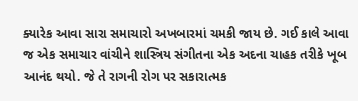ક્યારેક આવા સારા સમાચારો અખબારમાં ચમકી જાય છે. ગઈ કાલે આવા જ એક સમાચાર વાંચીને શાસ્ત્રિય સંગીતના એક અદના ચાહક તરીકે ખૂબ આનંદ થયો. જે તે રાગની રોગ પર સકારાત્મક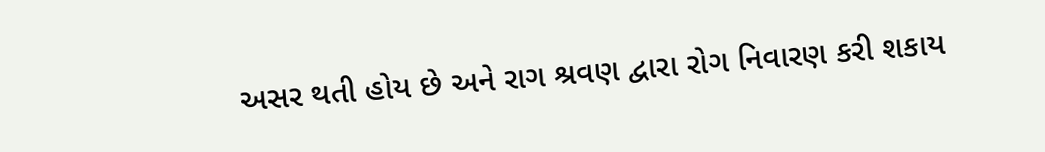અસર થતી હોય છે અને રાગ શ્રવણ દ્વારા રોગ નિવારણ કરી શકાય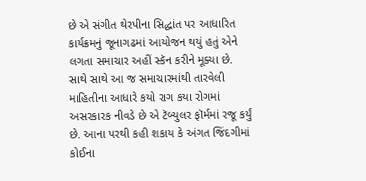છે એ સંગીત થેરપીના સિદ્ધાંત પર આધારિત કાર્યક્રમનું જૂનાગઢમાં આયોજન થયું હતું એને લગતા સમાચાર અહીં સ્કૅન કરીને મૂક્યા છે. સાથે સાથે આ જ સમાચારમાંથી તારવેલી માહિતીના આધારે કયો રાગ કયા રોગમાં અસરકારક નીવડે છે એ ટૅબ્યુલર ફૉર્મમાં રજૂ કર્યું છે. આના પરથી કહી શકાય કે અંગત જિંદગીમાં કોઈના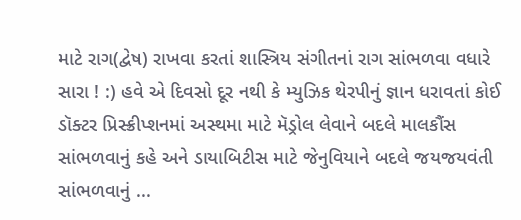માટે રાગ(દ્વેષ) રાખવા કરતાં શાસ્ત્રિય સંગીતનાં રાગ સાંભળવા વધારે સારા ! :) હવે એ દિવસો દૂર નથી કે મ્યુઝિક થેરપીનું જ્ઞાન ધરાવતાં કોઈ ડૉક્ટર પ્રિસ્ક્રીપ્શનમાં અસ્થમા માટે મૅડ્રોલ લેવાને બદલે માલકૌંસ સાંભળવાનું કહે અને ડાયાબિટીસ માટે જેનુવિયાને બદલે જયજયવંતી સાંભળવાનું ...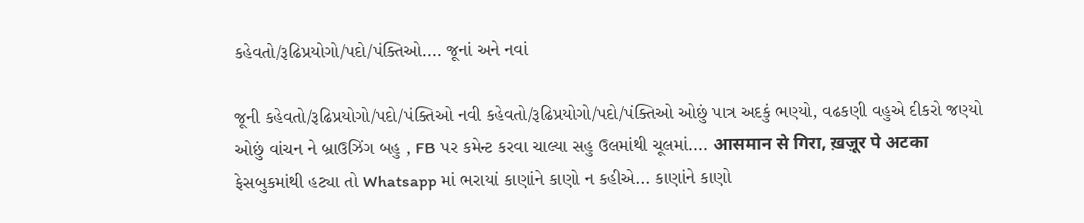કહેવતો/રૂઢિપ્રયોગો/પદો/પંક્તિઓ.... જૂનાં અને નવાં

જૂની કહેવતો/રૂઢિપ્રયોગો/પદો/પંક્તિઓ નવી કહેવતો/રૂઢિપ્રયોગો/પદો/પંક્તિઓ ઓછું પાત્ર અદકું ભણ્યો, વઢકણી વહુએ દીકરો જણ્યો ઓછું વાંચન ને બ્રાઉઝિંગ બહુ , FB પર કમેન્ટ કરવા ચાલ્યા સહુ ઉલમાંથી ચૂલમાં.... आसमान से गिरा, ख़ज़ूर पे अटका ફેસબુકમાંથી હટ્યા તો Whatsapp માં ભરાયાં કાણાંને કાણો ન કહીએ... કાણાંને કાણો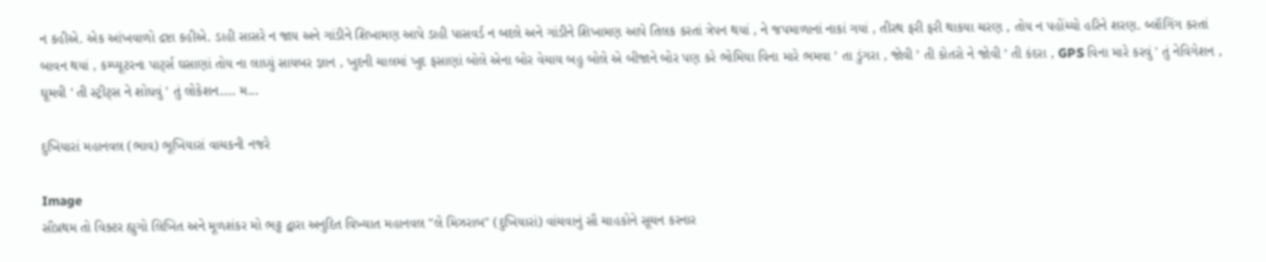ન કહીએ. એક આંખવાળો દ્રષ્ટા કહીએ. ડાહી સાસરે ન જાય અને ગાંડીને શિખામણ આપે ડાહી પાસવર્ડ ન બદલે અને ગાંડીને શિખામણ આપે તિલક કરતાં ત્રેપન થયાં , ને જપમાળાનાં નાકાં ગયાં , તીરથ ફરી ફરી થાકયા ચરણ , તોય ન પહોંચ્યો હરિને શરણ. બ્લૉગિંગ કરતાં બાવન થયાં , કમ્પ્યૂટરના પાર્ટ્સ ઘસાણાં તોય ના લાધ્યું સાયબર જ્ઞાન , ખુદની ચાલમાં ખુદ ફસાણાં બોલે એના બોર વેચાય બહુ બોલે એ બીજાને બોર પણ કરે ભોમિયા વિના મારે ભમવા ’ તા ડુંગરા , જોવી ’ તી કોતરો ને જોવી ’ તી કંદરા , GPS વિના મારે કરવું ' તું નેવિગેશન , ઘૂમવી ' તી સ્ટ્રીટ્સ ને શોધવું ' તું લોકેશન.... મ...

દુખિયારાં મહાનવલ (ભાવ) ભૂખિયારાં વાચકની નજરે

Image
સૌપ્રથમ તો વિક્ટર હ્યુગો લિખિત અને મૂળશંકર મો ભટ્ટ દ્વારા અનુદિત વિખ્યાત મહાનવલ "લે મિઝરાબ" (દુખિયારાં) વાંચવાનું સૌ ચાહકોને સૂચન કરનાર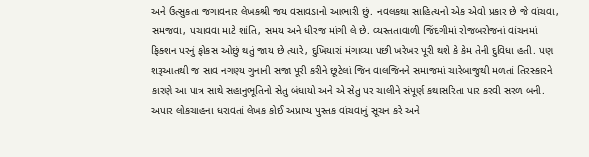અને ઉત્સુકતા જગાવનાર લેખકશ્રી જય વસાવડાનો આભારી છું. નવલકથા સાહિત્યનો એક એવો પ્રકાર છે જે વાંચવા, સમજવા, પચાવવા માટે શાંતિ, સમય અને ધીરજ માંગી લે છે. વ્યસ્તતાવાળી જિંદગીમાં રોજબરોજનાં વાંચનમાં ફિક્શન પરનું ફોકસ ઓછું થતું જાય છે ત્યારે, દુખિયારાં મંગાવ્યા પછી ખરેખર પૂરી થશે કે કેમ તેની દુવિધા હતી. પણ શરૂઆતથી જ સાવ નગણ્ય ગુનાની સજા પૂરી કરીને છૂટેલાં જિન વાલજિનને સમાજમાં ચારેબાજુથી મળતાં તિરસ્કારને કારણે આ પાત્ર સાથે સહાનુભૂતિનો સેતુ બંધાયો અને એ સેતુ પર ચાલીને સંપૂર્ણ કથાસરિતા પાર કરવી સરળ બની. અપાર લોકચાહના ધરાવતાં લેખક કોઈ અપ્રાપ્ય પુસ્તક વાંચવાનું સૂચન કરે અને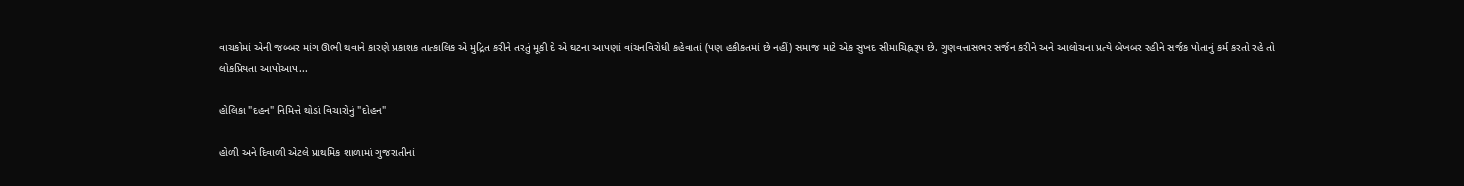વાચકોમાં એની જબ્બર માંગ ઊભી થવાને કારણે પ્રકાશક તાત્કાલિક એ મુદ્રિત કરીને તરતું મૂકી દે એ ઘટના આપણાં વાંચનવિરોધી કહેવાતાં (પણ હકીકતમાં છે નહીં) સમાજ માટે એક સુખદ સીમાચિહ્નરૂપ છે. ગુણવત્તાસભર સર્જન કરીને અને આલોચના પ્રત્યે બેખબર રહીને સર્જક પોતાનું કર્મ કરતો રહે તો લોકપ્રિયતા આપોઆપ...

હોલિકા "દહન" નિમિત્તે થોડાં વિચારોનું "દોહન"

હોળી અને દિવાળી એટલે પ્રાથમિક શાળામાં ગુજરાતીનાં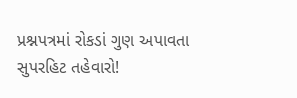પ્રશ્નપત્રમાં રોકડાં ગુણ અપાવતા સુપરહિટ તહેવારો!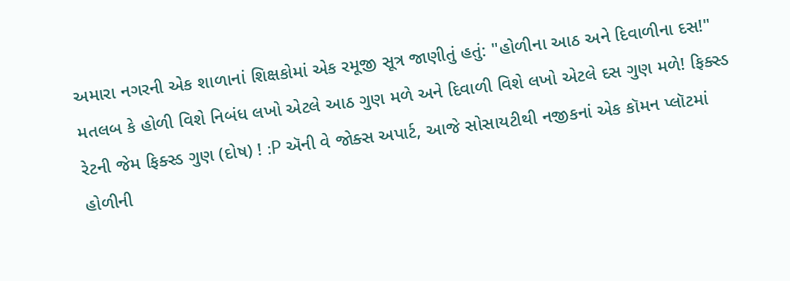અમારા નગરની એક શાળાનાં શિક્ષકોમાં એક રમૂજી સૂત્ર જાણીતું હતું: "હોળીના આઠ અને દિવાળીના દસ!" મતલબ કે હોળી વિશે નિબંધ લખો એટલે આઠ ગુણ મળે અને દિવાળી વિશે લખો એટલે દસ ગુણ મળે! ફિક્સ્ડ રેટની જેમ ફિક્સ્ડ ગુણ (દોષ) ! :P ઍની વે જોક્સ અપાર્ટ, આજે સોસાયટીથી નજીકનાં એક કૉમન પ્લૉટમાં હોળીની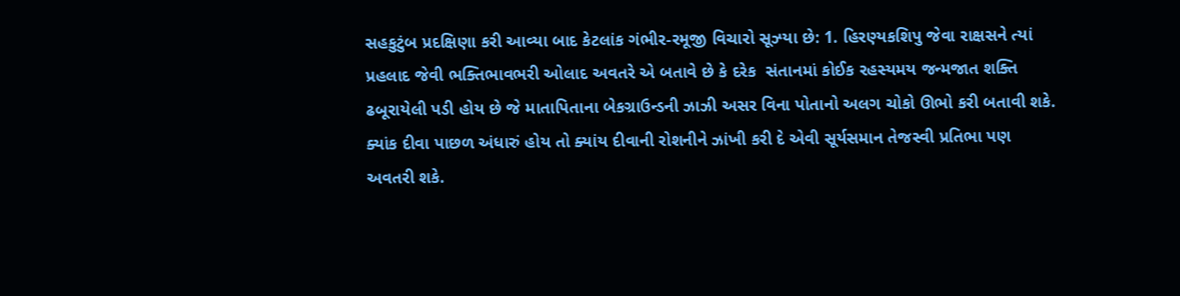સહકુટુંબ પ્રદક્ષિણા કરી આવ્યા બાદ કેટલાંક ગંભીર-રમૂજી વિચારો સૂઝ્યા છે: 1. હિરણ્યકશિપુ જેવા રાક્ષસને ત્યાં પ્રહલાદ જેવી ભક્તિભાવભરી ઓલાદ અવતરે એ બતાવે છે કે દરેક  સંતાનમાં કોઈક રહસ્યમય જન્મજાત શક્તિ ઢબૂરાયેલી પડી હોય છે જે માતાપિતાના બેકગ્રાઉન્ડની ઝાઝી અસર વિના પોતાનો અલગ ચોકો ઊભો કરી બતાવી શકે. ક્યાંક દીવા પાછળ અંધારું હોય તો ક્યાંય દીવાની રોશનીને ઝાંખી કરી દે એવી સૂર્યસમાન તેજસ્વી પ્રતિભા પણ અવતરી શકે.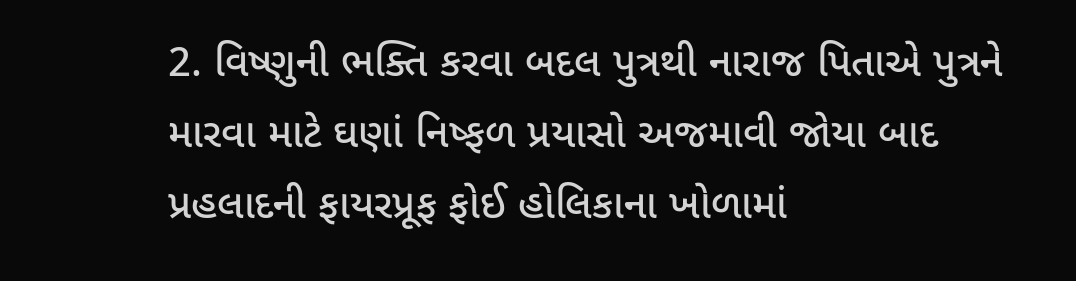2. વિષ્ણુની ભક્તિ કરવા બદલ પુત્રથી નારાજ પિતાએ પુત્રને મારવા માટે ઘણાં નિષ્ફળ પ્રયાસો અજમાવી જોયા બાદ પ્રહલાદની ફાયરપ્રૂફ ફોઈ હોલિકાના ખોળામાં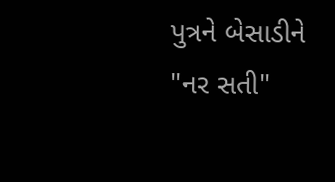પુત્રને બેસાડીને "નર સતી"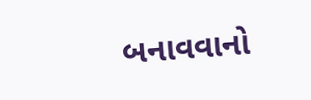બનાવવાનો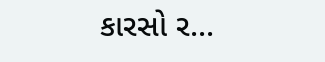કારસો ર...